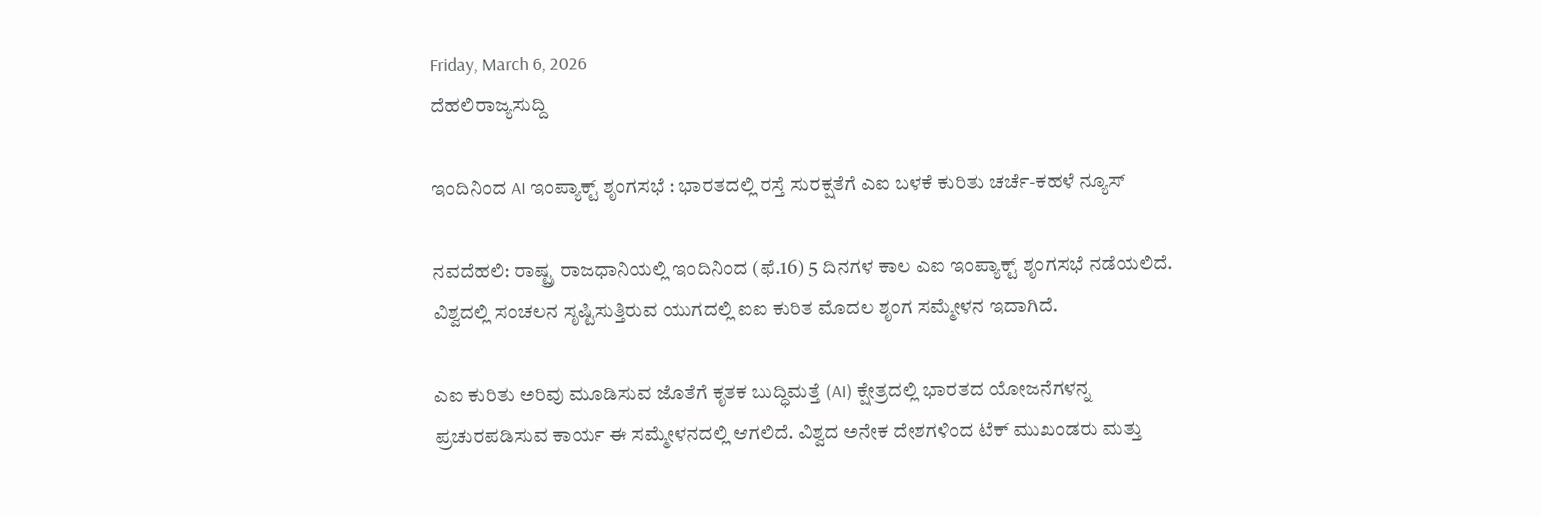Friday, March 6, 2026
ದೆಹಲಿರಾಜ್ಯಸುದ್ದಿ

ಇಂದಿನಿಂದ AI ಇಂಪ್ಯಾಕ್ಟ್ ಶೃಂಗಸಭೆ : ಭಾರತದಲ್ಲಿ ರಸ್ತೆ ಸುರಕ್ಷತೆಗೆ ಎಐ ಬಳಕೆ ಕುರಿತು ಚರ್ಚೆ-ಕಹಳೆ ನ್ಯೂಸ್

ನವದೆಹಲಿ: ರಾಷ್ಟ್ರ ರಾಜಧಾನಿಯಲ್ಲಿ ಇಂದಿನಿಂದ (ಫೆ.16) 5 ದಿನಗಳ ಕಾಲ ಎಐ ಇಂಪ್ಯಾಕ್ಟ್ ಶೃಂಗಸಭೆ ನಡೆಯಲಿದೆ. ವಿಶ್ವದಲ್ಲಿ ಸಂಚಲನ ಸೃಷ್ಟಿಸುತ್ತಿರುವ ಯುಗದಲ್ಲಿ ಐಐ ಕುರಿತ ಮೊದಲ ಶೃಂಗ ಸಮ್ಮೇಳನ ಇದಾಗಿದೆ.

ಎಐ ಕುರಿತು ಅರಿವು ಮೂಡಿಸುವ ಜೊತೆಗೆ ಕೃತಕ ಬುದ್ಧಿಮತ್ತೆ (AI) ಕ್ಷೇತ್ರದಲ್ಲಿ ಭಾರತದ ಯೋಜನೆಗಳನ್ನ ಪ್ರಚುರಪಡಿಸುವ ಕಾರ್ಯ ಈ ಸಮ್ಮೇಳನದಲ್ಲಿ ಆಗಲಿದೆ. ವಿಶ್ವದ ಅನೇಕ ದೇಶಗಳಿಂದ ಟೆಕ್ ಮುಖಂಡರು ಮತ್ತು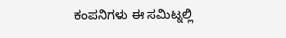ಕಂಪನಿಗಳು ಈ ಸಮಿಟ್ನಲ್ಲಿ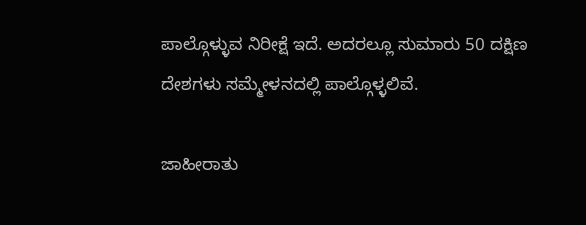ಪಾಲ್ಗೊಳ್ಳುವ ನಿರೀಕ್ಷೆ ಇದೆ. ಅದರಲ್ಲೂ ಸುಮಾರು 50 ದಕ್ಷಿಣ ದೇಶಗಳು ಸಮ್ಮೇಳನದಲ್ಲಿ ಪಾಲ್ಗೊಳ್ಳಲಿವೆ.

ಜಾಹೀರಾತು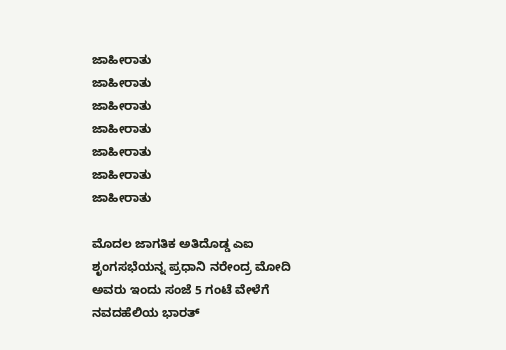ಜಾಹೀರಾತು
ಜಾಹೀರಾತು
ಜಾಹೀರಾತು
ಜಾಹೀರಾತು
ಜಾಹೀರಾತು
ಜಾಹೀರಾತು
ಜಾಹೀರಾತು

ಮೊದಲ ಜಾಗತಿಕ ಅತಿದೊಡ್ಡ ಎಐ ಶೃಂಗಸಭೆಯನ್ನ ಪ್ರಧಾನಿ ನರೇಂದ್ರ ಮೋದಿ ಅವರು ಇಂದು ಸಂಜೆ 5 ಗಂಟೆ ವೇಳೆಗೆ ನವದಹೆಲಿಯ ಭಾರತ್‌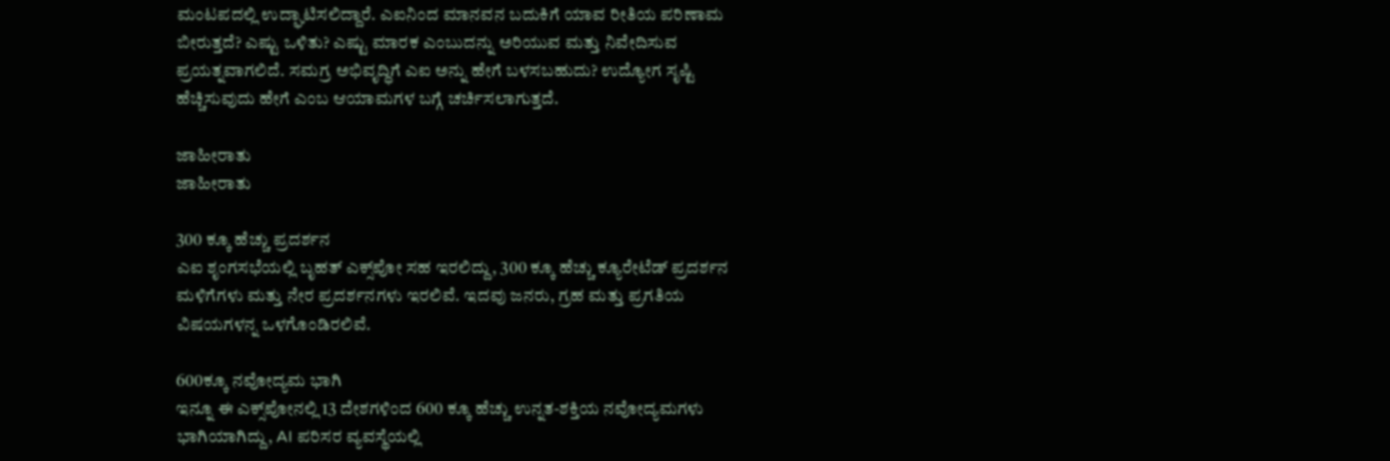ಮಂಟಪದಲ್ಲಿ‌ ಉದ್ಘಾಟಿಸಲಿದ್ದಾರೆ. ಎಐನಿಂದ ಮಾನವನ ಬದುಕಿಗೆ ಯಾವ ರೀತಿಯ ಪರಿಣಾಮ ಬೀರುತ್ತದೆ? ಎಷ್ಟು ಒಳಿತು? ಎಷ್ಟು ಮಾರಕ ಎಂಬುದನ್ನು ಅರಿಯುವ ಮತ್ತು ನಿವೇದಿಸುವ ಪ್ರಯತ್ನವಾಗಲಿದೆ. ಸಮಗ್ರ ಅಭಿವೃದ್ಧಿಗೆ ಎಐ ಅನ್ನು ಹೇಗೆ ಬಳಸಬಹುದು? ಉದ್ಯೋಗ ಸೃಷ್ಟಿ ಹೆಚ್ಚಿಸುವುದು ಹೇಗೆ ಎಂಬ ಆಯಾಮಗಳ ಬಗ್ಗೆ ಚರ್ಚಿಸಲಾಗುತ್ತದೆ.

ಜಾಹೀರಾತು
ಜಾಹೀರಾತು

300 ಕ್ಕೂ ಹೆಚ್ಚು ಪ್ರದರ್ಶನ
ಎಐ ಶೃಂಗಸಭೆಯಲ್ಲಿ ಬೃಹತ್‌ ಎಕ್ಸ್‌ಪೋ ಸಹ ಇರಲಿದ್ದು, 300 ಕ್ಕೂ ಹೆಚ್ಚು ಕ್ಯೂರೇಟೆಡ್‌ ಪ್ರದರ್ಶನ ಮಳಿಗೆಗಳು ಮತ್ತು ನೇರ ಪ್ರದರ್ಶನಗಳು ಇರಲಿವೆ. ಇದವು ಜನರು, ಗ್ರಹ ಮತ್ತು ಪ್ರಗತಿಯ ವಿಷಯಗಳನ್ನ ಒಳಗೊಂಡಿರಲಿವೆ.

600ಕ್ಕೂ ನವೋದ್ಯಮ ಭಾಗಿ
ಇನ್ನೂ ಈ ಎಕ್ಸ್‌ಪೋನಲ್ಲಿ 13 ದೇಶಗಳಿಂದ 600 ಕ್ಕೂ ಹೆಚ್ಚು ಉನ್ನತ-ಶಕ್ತಿಯ ನವೋದ್ಯಮಗಳು ಭಾಗಿಯಾಗಿದ್ದು, AI ಪರಿಸರ ವ್ಯವಸ್ಥೆಯಲ್ಲಿ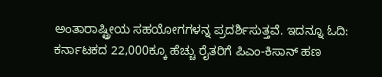ಅಂತಾರಾಷ್ಟ್ರೀಯ ಸಹಯೋಗಗಳನ್ನ ಪ್ರದರ್ಶಿಸುತ್ತವೆ. ಇದನ್ನೂ ಓದಿ: ಕರ್ನಾಟಕದ 22,000ಕ್ಕೂ ಹೆಚ್ಚು ರೈತರಿಗೆ ಪಿಎಂ-ಕಿಸಾನ್ ಹಣ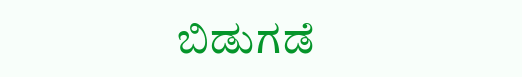ಬಿಡುಗಡೆ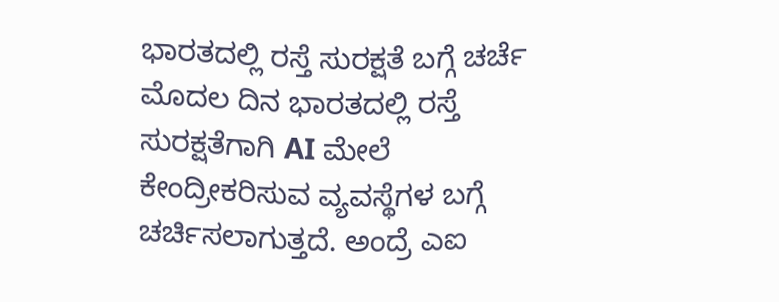ಭಾರತದಲ್ಲಿ ರಸ್ತೆ ಸುರಕ್ಷತೆ ಬಗ್ಗೆ ಚರ್ಚೆ
ಮೊದಲ ದಿನ ಭಾರತದಲ್ಲಿ ರಸ್ತೆ ಸುರಕ್ಷತೆಗಾಗಿ AI ಮೇಲೆ ಕೇಂದ್ರೀಕರಿಸುವ ವ್ಯವಸ್ಥೆಗಳ ಬಗ್ಗೆ ಚರ್ಚಿಸಲಾಗುತ್ತದೆ. ಅಂದ್ರೆ ಎಐ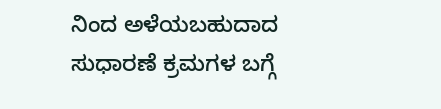ನಿಂದ ಅಳೆಯಬಹುದಾದ ಸುಧಾರಣೆ ಕ್ರಮಗಳ ಬಗ್ಗೆ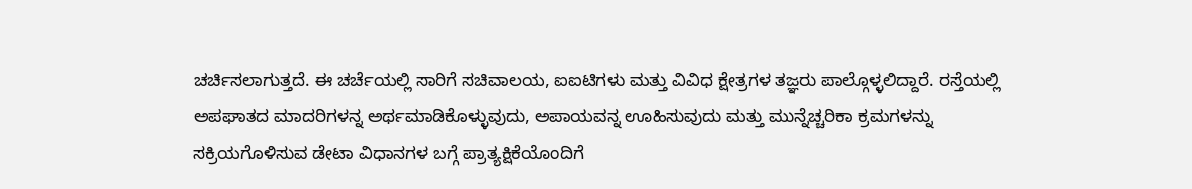ಚರ್ಚಿಸಲಾಗುತ್ತದೆ. ಈ ಚರ್ಚೆಯಲ್ಲಿ ಸಾರಿಗೆ ಸಚಿವಾಲಯ, ಐಐಟಿಗಳು ಮತ್ತು ವಿವಿಧ ಕ್ಷೇತ್ರಗಳ ತಜ್ಞರು ಪಾಲ್ಗೊಳ್ಳಲಿದ್ದಾರೆ. ರಸ್ತೆಯಲ್ಲಿ ಅಪಘಾತದ ಮಾದರಿಗಳನ್ನ ಅರ್ಥಮಾಡಿಕೊಳ್ಳುವುದು, ಅಪಾಯವನ್ನ ಊಹಿಸುವುದು ಮತ್ತು ಮುನ್ನೆಚ್ಚರಿಕಾ ಕ್ರಮಗಳನ್ನು ಸಕ್ರಿಯಗೊಳಿಸುವ ಡೇಟಾ ವಿಧಾನಗಳ ಬಗ್ಗೆ ಪ್ರಾತ್ಯಕ್ಷಿಕೆಯೊಂದಿಗೆ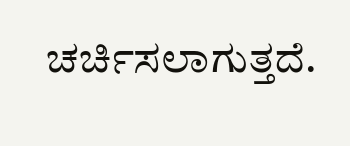ಚರ್ಚಿಸಲಾಗುತ್ತದೆ.